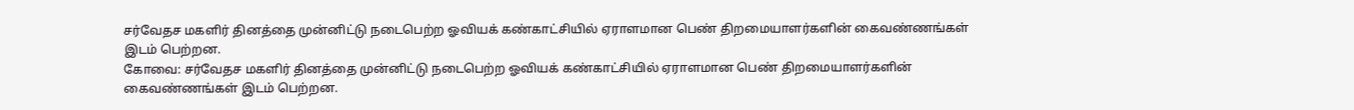சர்வேதச மகளிர் தினத்தை முன்னிட்டு நடைபெற்ற ஓவியக் கண்காட்சியில் ஏராளமான பெண் திறமையாளர்களின் கைவண்ணங்கள் இடம் பெற்றன.
கோவை: சர்வேதச மகளிர் தினத்தை முன்னிட்டு நடைபெற்ற ஓவியக் கண்காட்சியில் ஏராளமான பெண் திறமையாளர்களின் கைவண்ணங்கள் இடம் பெற்றன.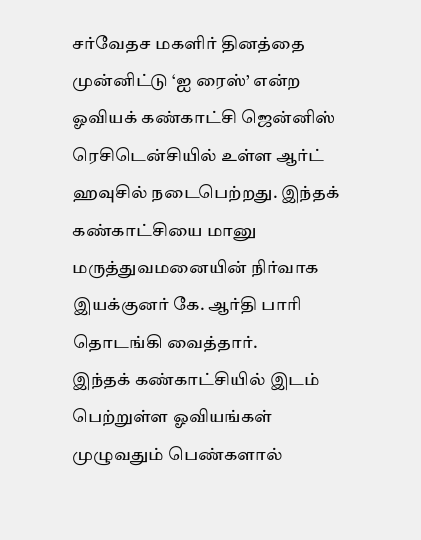சர்வேதச மகளிர் தினத்தை முன்னிட்டு ‘ஐ ரைஸ்’ என்ற ஓவியக் கண்காட்சி ஜென்னிஸ் ரெசிடென்சியில் உள்ள ஆர்ட் ஹவுசில் நடைபெற்றது. இந்தக் கண்காட்சியை மானு மருத்துவமனையின் நிர்வாக இயக்குனர் கே. ஆர்தி பாரி தொடங்கி வைத்தார்.
இந்தக் கண்காட்சியில் இடம் பெற்றுள்ள ஓவியங்கள் முழுவதும் பெண்களால்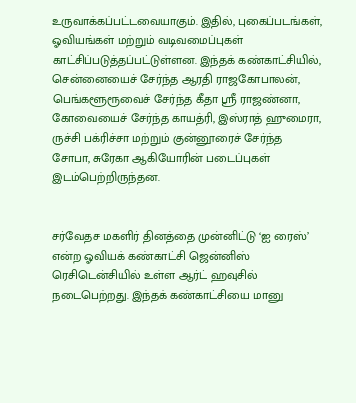உருவாக்கப்பட்டவையாகும். இதில், புகைப்படங்கள், ஓவியங்கள் மற்றும் வடிவமைப்புகள் காட்சிப்படுத்தப்பட்டுள்ளன. இந்தக் கண்காட்சியில், சென்னையைச் சேர்ந்த ஆரதி ராஜகோபாலன், பெங்களூரூவைச் சேர்ந்த கீதா ஶ்ரீ ராஜண்னா, கோவையைச் சேர்ந்த காயத்ரி, இஸ்ராத் ஹுமைரா, ருச்சி பக்ரிச்சா மற்றும் குன்னூரைச் சேர்ந்த சோபா, சுரேகா ஆகியோரின் படைப்புகள் இடம்பெற்றிருந்தன.


சர்வேதச மகளிர் தினத்தை முன்னிட்டு ‘ஐ ரைஸ்’ என்ற ஓவியக் கண்காட்சி ஜென்னிஸ் ரெசிடென்சியில் உள்ள ஆர்ட் ஹவுசில் நடைபெற்றது. இந்தக் கண்காட்சியை மானு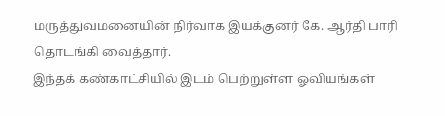மருத்துவமனையின் நிர்வாக இயக்குனர் கே. ஆர்தி பாரி தொடங்கி வைத்தார்.
இந்தக் கண்காட்சியில் இடம் பெற்றுள்ள ஓவியங்கள்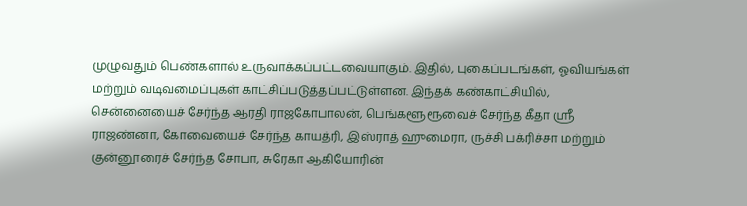முழுவதும் பெண்களால் உருவாக்கப்பட்டவையாகும். இதில், புகைப்படங்கள், ஓவியங்கள் மற்றும் வடிவமைப்புகள் காட்சிப்படுத்தப்பட்டுள்ளன. இந்தக் கண்காட்சியில், சென்னையைச் சேர்ந்த ஆரதி ராஜகோபாலன், பெங்களூரூவைச் சேர்ந்த கீதா ஶ்ரீ ராஜண்னா, கோவையைச் சேர்ந்த காயத்ரி, இஸ்ராத் ஹுமைரா, ருச்சி பக்ரிச்சா மற்றும் குன்னூரைச் சேர்ந்த சோபா, சுரேகா ஆகியோரின்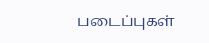படைப்புகள்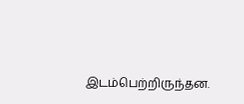இடம்பெற்றிருந்தன.